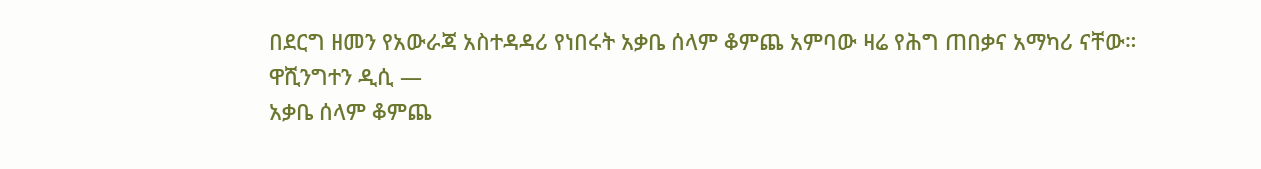በደርግ ዘመን የአውራጃ አስተዳዳሪ የነበሩት አቃቤ ሰላም ቆምጨ አምባው ዛሬ የሕግ ጠበቃና አማካሪ ናቸው።
ዋሺንግተን ዲሲ —
አቃቤ ሰላም ቆምጨ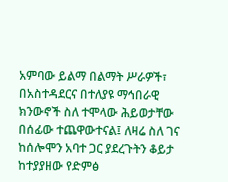አምባው ይልማ በልማት ሥራዎች፣ በአስተዳደርና በተለያዩ ማኅበራዊ ክንውኖች ስለ ተሞላው ሕይወታቸው በሰፊው ተጨዋውተናል፤ ለዛሬ ስለ ገና ከሰሎሞን አባተ ጋር ያደረጉትን ቆይታ ከተያያዘው የድምፅ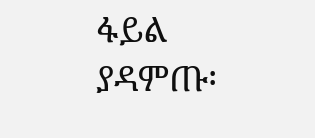ፋይል ያዳምጡ፡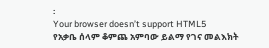፡
Your browser doesn’t support HTML5
የአቃቤ ሰላም ቆምጨ አምባው ይልማ የገና መልእክት